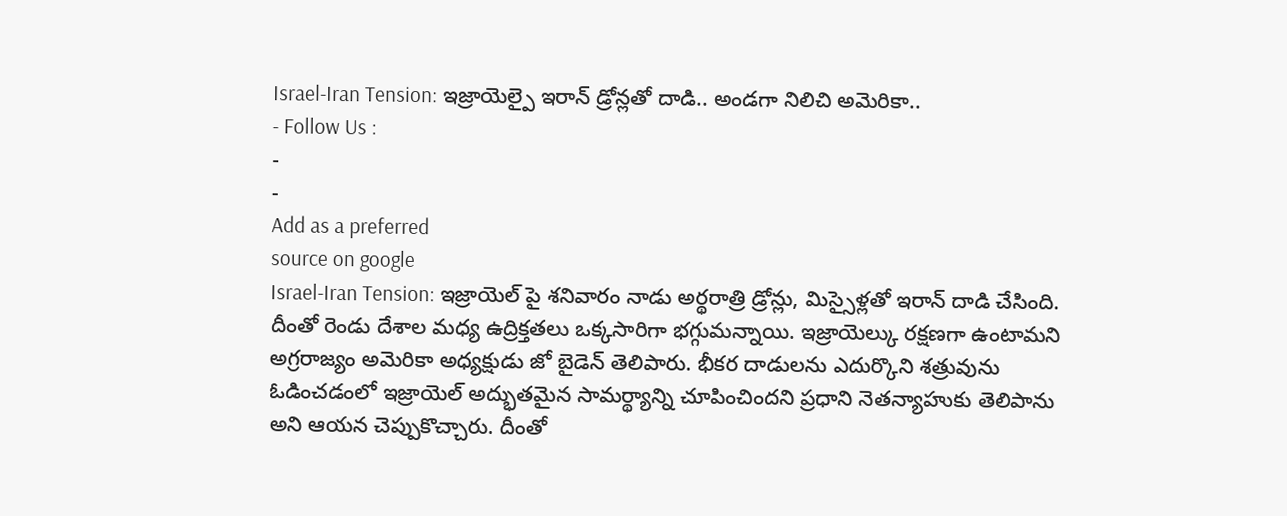Israel-Iran Tension: ఇజ్రాయెల్పై ఇరాన్ డ్రోన్లతో దాడి.. అండగా నిలిచి అమెరికా..
- Follow Us :
-
-
Add as a preferred
source on google
Israel-Iran Tension: ఇజ్రాయెల్ పై శనివారం నాడు అర్థరాత్రి డ్రోన్లు, మిస్సైళ్లతో ఇరాన్ దాడి చేసింది. దీంతో రెండు దేశాల మధ్య ఉద్రిక్తతలు ఒక్కసారిగా భగ్గుమన్నాయి. ఇజ్రాయెల్కు రక్షణగా ఉంటామని అగ్రరాజ్యం అమెరికా అధ్యక్షుడు జో బైడెన్ తెలిపారు. భీకర దాడులను ఎదుర్కొని శత్రువును ఓడించడంలో ఇజ్రాయెల్ అద్భుతమైన సామర్థ్యాన్ని చూపించిందని ప్రధాని నెతన్యాహుకు తెలిపాను అని ఆయన చెప్పుకొచ్చారు. దీంతో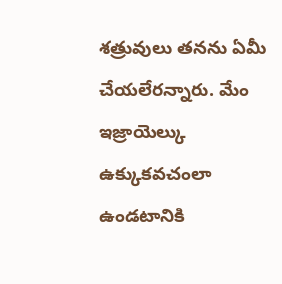శత్రువులు తనను ఏమీ చేయలేరన్నారు. మేం ఇజ్రాయెల్కు ఉక్కుకవచంలా ఉండటానికి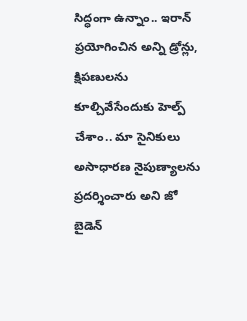సిద్ధంగా ఉన్నాం.. ఇరాన్ ప్రయోగించిన అన్ని డ్రోన్లు, క్షిపణులను కూల్చివేసేందుకు హెల్ప్ చేశాం.. మా సైనికులు అసాధారణ నైపుణ్యాలను ప్రదర్శించారు అని జో బైడెన్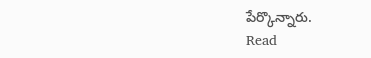పేర్కొన్నారు.
Read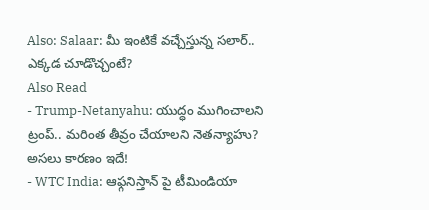Also: Salaar: మీ ఇంటికే వచ్చేస్తున్న సలార్.. ఎక్కడ చూడొచ్చంటే?
Also Read
- Trump-Netanyahu: యుద్ధం ముగించాలని ట్రంప్.. మరింత తీవ్రం చేయాలని నెతన్యాహు? అసలు కారణం ఇదే!
- WTC India: ఆఫ్గనిస్తాన్ పై టీమిండియా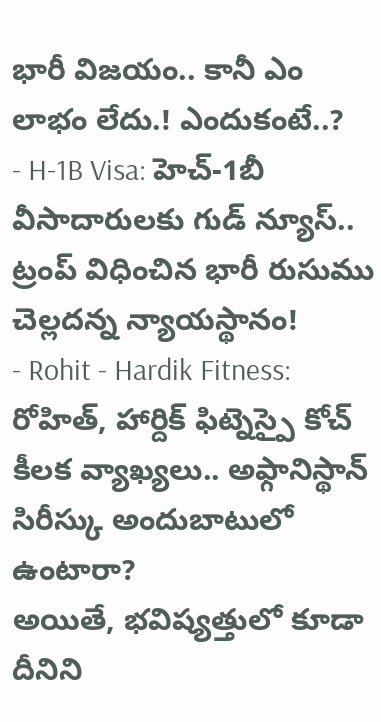భారీ విజయం.. కానీ ఎం లాభం లేదు.! ఎందుకంటే..?
- H-1B Visa: హెచ్-1బీ వీసాదారులకు గుడ్ న్యూస్.. ట్రంప్ విధించిన భారీ రుసుము చెల్లదన్న న్యాయస్థానం!
- Rohit - Hardik Fitness: రోహిత్, హార్దిక్ ఫిట్నెస్పై కోచ్ కీలక వ్యాఖ్యలు.. అఫ్గానిస్థాన్ సిరీస్కు అందుబాటులో ఉంటారా?
అయితే, భవిష్యత్తులో కూడా దీనిని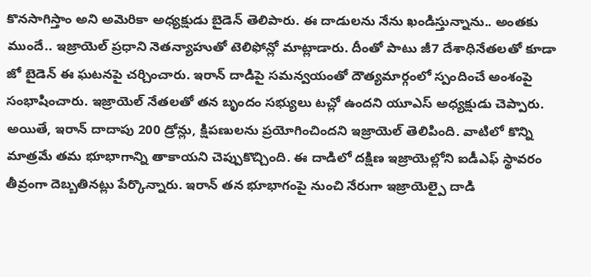కొనసాగిస్తాం అని అమెరికా అధ్యక్షుడు బైడెన్ తెలిపారు. ఈ దాడులను నేను ఖండిస్తున్నాను.. అంతకు ముందే.. ఇజ్రాయెల్ ప్రధాని నెతన్యాహుతో టెలిఫోన్లో మాట్లాడారు. దీంతో పాటు జీ7 దేశాధినేతలతో కూడా జో బైడెన్ ఈ ఘటనపై చర్చించారు. ఇరాన్ దాడిపై సమన్వయంతో దౌత్యమార్గంలో స్పందించే అంశంపై సంభాషించారు. ఇజ్రాయెల్ నేతలతో తన బృందం సభ్యులు టచ్లో ఉందని యూఎస్ అధ్యక్షుడు చెప్పారు. అయితే, ఇరాన్ దాదాపు 200 డ్రోన్లు, క్షిపణులను ప్రయోగించిందని ఇజ్రాయెల్ తెలిపింది. వాటిలో కొన్ని మాత్రమే తమ భూభాగాన్ని తాకాయని చెప్పుకొచ్చింది. ఈ దాడిలో దక్షిణ ఇజ్రాయెల్లోని ఐడీఎఫ్ స్థావరం తీవ్రంగా దెబ్బతినట్లు పేర్కొన్నారు. ఇరాన్ తన భూభాగంపై నుంచి నేరుగా ఇజ్రాయెల్పై దాడి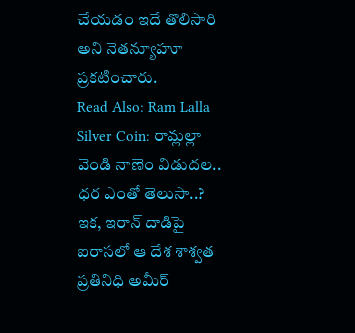చేయడం ఇదే తొలిసారి అని నెతన్యూహూ ప్రకటించారు.
Read Also: Ram Lalla Silver Coin: రామ్లల్లా వెండి నాణెం విడుదల.. ధర ఎంతో తెలుసా..?
ఇక, ఇరాన్ దాడిపై ఐరాసలో ఆ దేశ శాశ్వత ప్రతినిధి అమీర్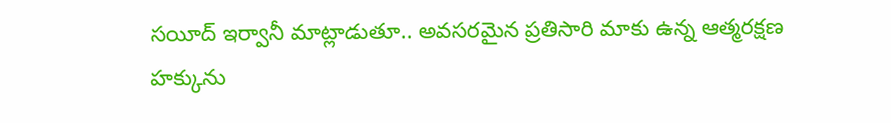సయీద్ ఇర్వానీ మాట్లాడుతూ.. అవసరమైన ప్రతిసారి మాకు ఉన్న ఆత్మరక్షణ హక్కును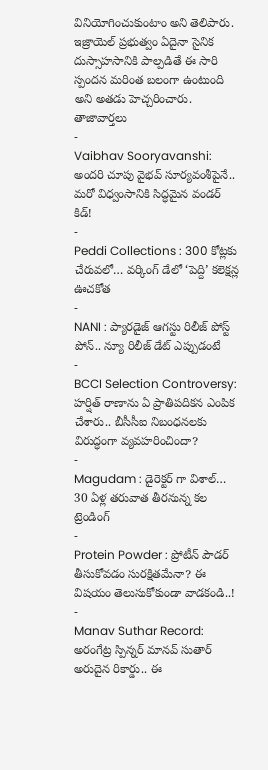వినియోగించుకుంటాం అని తెలిపారు. ఇజ్రాయెల్ ప్రభుత్వం ఏదైనా సైనిక దుస్సాహసానికి పాల్పడితే ఈ సారి స్పందన మరింత బలంగా ఉంటుంది అని అతడు హెచ్చరించారు.
తాజావార్తలు
-
Vaibhav Sooryavanshi: అందరి చూపు వైభవ్ సూర్యవంశీపైనే.. మరో విధ్వంసానికి సిద్ధమైన వండర్ కిడ్!
-
Peddi Collections : 300 కోట్లకు చేరువలో… వర్కింగ్ డేలో ‘పెద్ది’ కలెక్షన్ల ఊచకోత
-
NANI : ప్యారడైజ్ ఆగస్టు రిలీజ్ పోస్ట్ పోన్.. న్యూ రిలీజ్ డేట్ ఎప్పుడంటే
-
BCCI Selection Controversy: హర్షిత్ రాణాను ఏ ప్రాతిపదికన ఎంపిక చేశారు.. బీసీసీఐ నిబంధనలకు విరుద్ధంగా వ్యవహరించిందా?
-
Magudam : డైరెక్టర్ గా విశాల్… 30 ఏళ్ల తరువాత తీరనున్న కల
ట్రెండింగ్
-
Protein Powder : ప్రోటీన్ పౌడర్ తీసుకోవడం సురక్షితమేనా? ఈ విషయం తెలుసుకోకుండా వాడకండి..!
-
Manav Suthar Record: అరంగేట్ర స్పిన్నర్ మానవ్ సుతార్ అరుదైన రికార్డు.. ఈ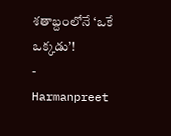శతాబ్దంలోనే ‘ఒకే ఒక్కడు’!
-
Harmanpreet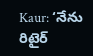Kaur: ‘నేను రిటైర్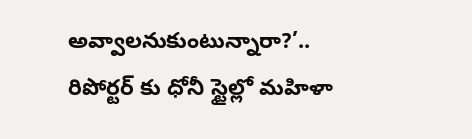అవ్వాలనుకుంటున్నారా?’.. రిపోర్టర్ కు ధోనీ స్టైల్లో మహిళా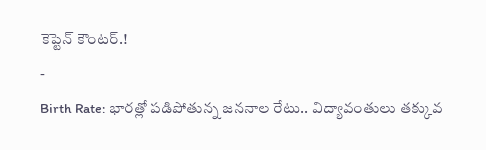కెప్టెన్ కౌంటర్.!
-
Birth Rate: భారత్లో పడిపోతున్న జననాల రేటు.. విద్యావంతులు తక్కువ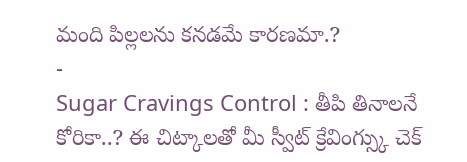మంది పిల్లలను కనడమే కారణమా.?
-
Sugar Cravings Control : తీపి తినాలనే కోరికా..? ఈ చిట్కాలతో మీ స్వీట్ క్రేవింగ్స్కు చెక్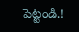పెట్టండి.!